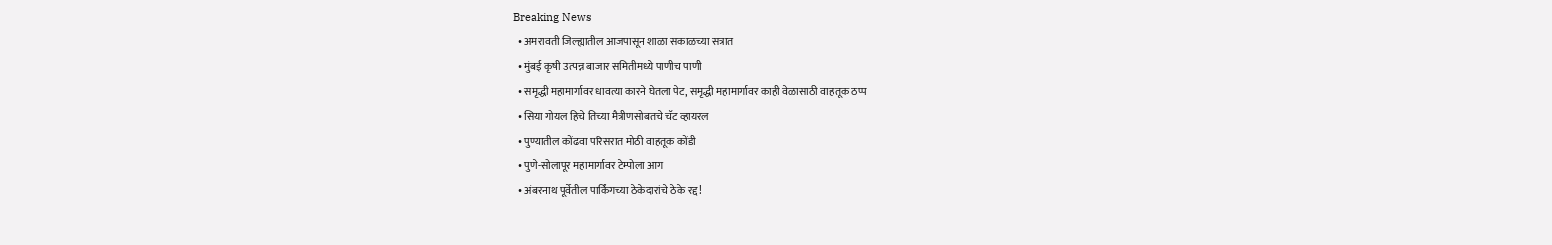Breaking News
  • अमरावती जिल्ह्यातील आजपासून शाळा सकाळच्या सत्रात
  • मुंबई कृषी उत्पन्न बाजार समितीमध्ये पाणीच पाणी
  • समृद्धी महामार्गावर धावत्या कारने घेतला पेट, समृद्धी महामार्गावर काही वेळासाठी वाहतूक ठप्प
  • सिया गोयल हिचे तिच्या मैत्रीणसोबतचे चॅट व्हायरल
  • पुण्यातील कोंढवा परिसरात मोठी वाहतूक कोंडी
  • पुणे-सोलापूर महामार्गावर टेम्पोला आग
  • अंबरनाथ पूर्वेतील पार्किंगच्या ठेकेदारांचे ठेके रद्द!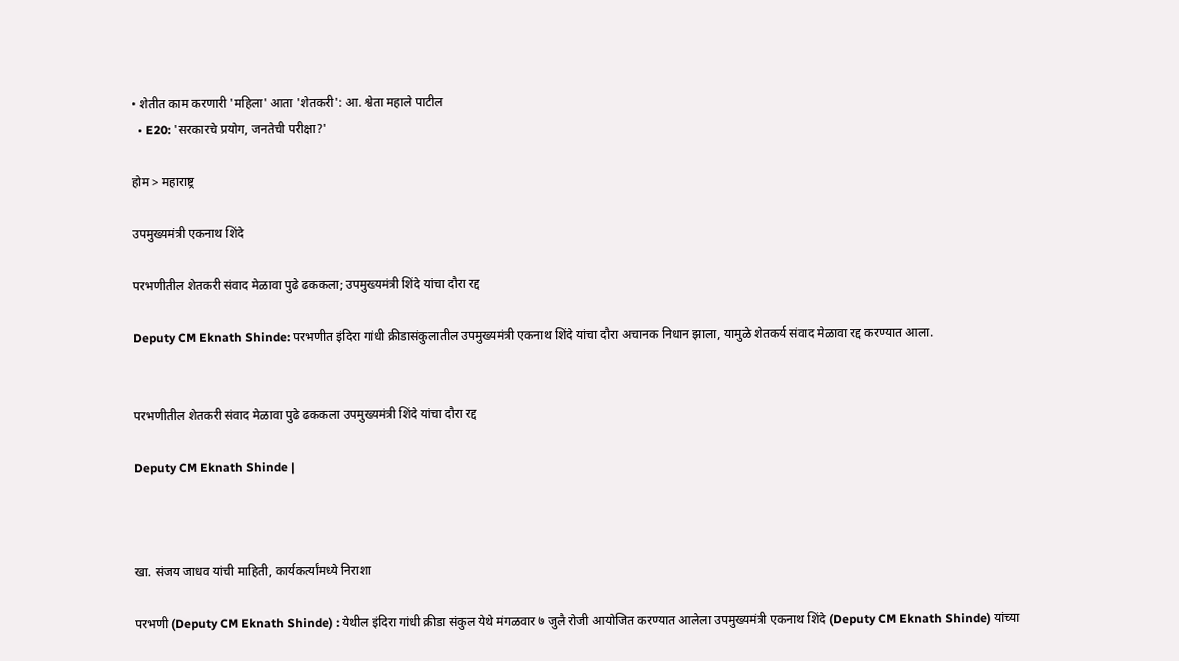• शेतीत काम करणारी 'महिला' आता 'शेतकरी': आ. श्वेता महाले पाटील
  • E20: 'सरकारचे प्रयोग, जनतेची परीक्षा?'

होम > महाराष्ट्र

उपमुख्यमंत्री एकनाथ शिंदे

परभणीतील शेतकरी संवाद मेळावा पुढे ढककला; उपमुख्यमंत्री शिंदे यांचा दौरा रद्द

Deputy CM Eknath Shinde: परभणीत इंदिरा गांधी क्रीडासंकुलातील उपमुख्यमंत्री एकनाथ शिंदे यांचा दौरा अचानक निधान झाला, यामुळे शेतकर्य संवाद मेळावा रद्द करण्यात आला.


परभणीतील शेतकरी संवाद मेळावा पुढे ढककला उपमुख्यमंत्री शिंदे यांचा दौरा रद्द

Deputy CM Eknath Shinde |



खा. संजय जाधव यांची माहिती, कार्यकर्त्यांमध्ये निराशा

परभणी (Deputy CM Eknath Shinde) : येथील इंदिरा गांधी क्रीडा संकुल येथे मंगळवार ७ जुलै रोजी आयोजित करण्यात आलेला उपमुख्यमंत्री एकनाथ शिंदे (Deputy CM Eknath Shinde) यांच्या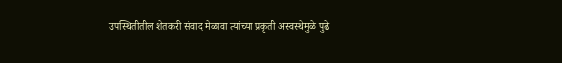उपस्थितीतील शेतकरी संवाद मेळावा त्यांच्या प्रकृती अस्वस्थेमुळे पुढे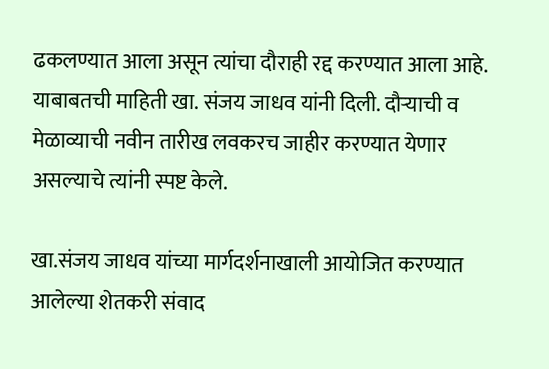ढकलण्यात आला असून त्यांचा दौराही रद्द करण्यात आला आहे. याबाबतची माहिती खा. संजय जाधव यांनी दिली. दौर्‍याची व मेळाव्याची नवीन तारीख लवकरच जाहीर करण्यात येणार असल्याचे त्यांनी स्पष्ट केले.

खा.संजय जाधव यांच्या मार्गदर्शनाखाली आयोजित करण्यात आलेल्या शेतकरी संवाद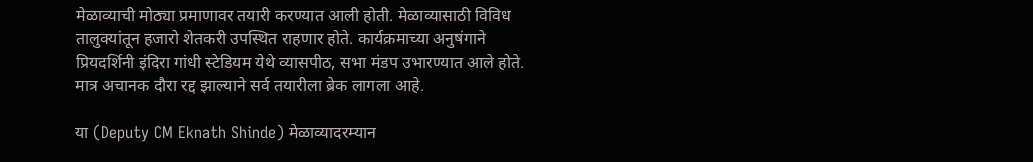मेळाव्याची मोठ्या प्रमाणावर तयारी करण्यात आली होती. मेळाव्यासाठी विविध तालुक्यांतून हजारो शेतकरी उपस्थित राहणार होते. कार्यक्रमाच्या अनुषंगाने प्रियदर्शिनी इंदिरा गांधी स्टेडियम येथे व्यासपीठ, सभा मंडप उभारण्यात आले होते. मात्र अचानक दौरा रद्द झाल्याने सर्व तयारीला ब्रेक लागला आहे.

या (Deputy CM Eknath Shinde) मेळाव्यादरम्यान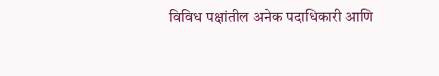विविध पक्षांतील अनेक पदाधिकारी आणि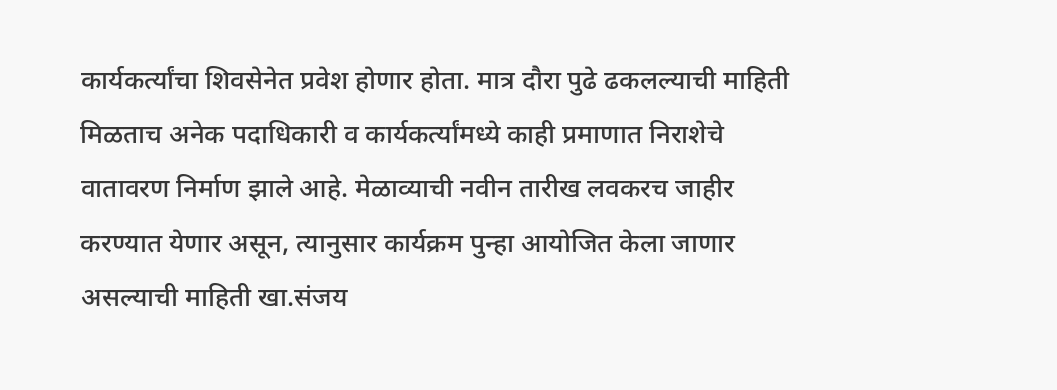कार्यकर्त्यांचा शिवसेनेत प्रवेश होणार होता. मात्र दौरा पुढे ढकलल्याची माहिती मिळताच अनेक पदाधिकारी व कार्यकर्त्यांमध्ये काही प्रमाणात निराशेचे वातावरण निर्माण झाले आहे. मेळाव्याची नवीन तारीख लवकरच जाहीर करण्यात येणार असून, त्यानुसार कार्यक्रम पुन्हा आयोजित केला जाणार असल्याची माहिती खा.संजय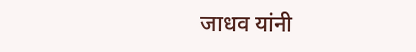जाधव यांनी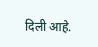दिली आहे.